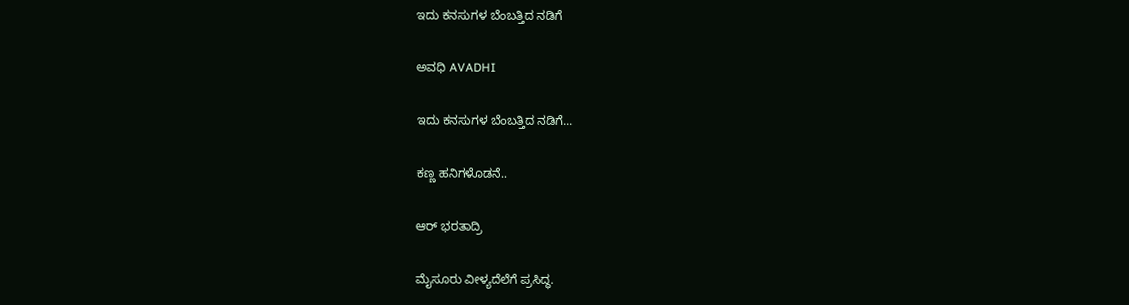ಇದು ಕನಸುಗಳ ಬೆಂಬತ್ತಿದ ನಡಿಗೆ‍

ಅವಧಿ AVADHI

ಇದು ಕನಸುಗಳ ಬೆಂಬತ್ತಿದ ನಡಿಗೆ...

ಕಣ್ಣ ಹನಿಗಳೊಡನೆ..

ಆರ್ ಭರತಾದ್ರಿ

ಮೈಸೂರು ವೀಳ್ಯದೆಲೆಗೆ ಪ್ರಸಿದ್ಧ.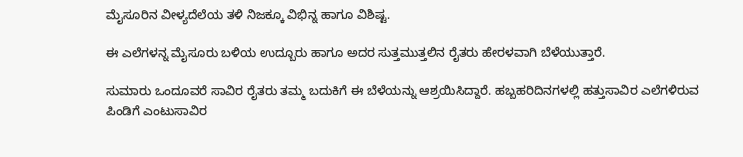ಮೈಸೂರಿನ ವೀಳ್ಯದೆಲೆಯ ತಳಿ ನಿಜಕ್ಕೂ ವಿಭಿನ್ನ ಹಾಗೂ ವಿಶಿಷ್ಟ.

ಈ ಎಲೆಗಳನ್ನ ಮೈಸೂರು ಬಳಿಯ ಉದ್ಬೂರು ಹಾಗೂ ಅದರ ಸುತ್ತಮುತ್ತಲಿನ ರೈತರು ಹೇರಳವಾಗಿ ಬೆಳೆಯುತ್ತಾರೆ.

ಸುಮಾರು ಒಂದೂವರೆ ಸಾವಿರ ರೈತರು ತಮ್ಮ ಬದುಕಿಗೆ ಈ ಬೆಳೆಯನ್ನು ಆಶ್ರಯಿಸಿದ್ದಾರೆ. ಹಬ್ಬಹರಿದಿನಗಳಲ್ಲಿ ಹತ್ತುಸಾವಿರ ಎಲೆಗಳಿರುವ ಪಿಂಡಿಗೆ ಎಂಟುಸಾವಿರ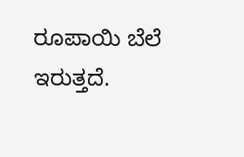ರೂಪಾಯಿ ಬೆಲೆ ಇರುತ್ತದೆ.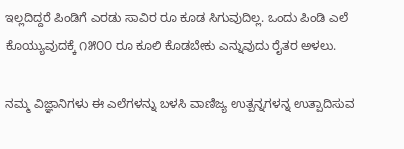ಇಲ್ಲದಿದ್ದರೆ ಪಿಂಡಿಗೆ ಎರಡು ಸಾವಿರ ರೂ ಕೂಡ ಸಿಗುವುದಿಲ್ಲ. ಒಂದು ಪಿಂಡಿ ಎಲೆ ಕೊಯ್ಯುವುದಕ್ಕೆ ೧೫೦೦ ರೂ ಕೂಲಿ ಕೊಡಬೇಕು ಎನ್ನುವುದು ರೈತರ ಅಳಲು.

ನಮ್ಮ ವಿಜ್ಞಾನಿಗಳು ಈ ಎಲೆಗಳನ್ನು ಬಳಸಿ ವಾಣಿಜ್ಯ ಉತ್ಪನ್ನಗಳನ್ನ ಉತ್ಪಾದಿಸುವ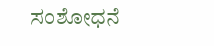ಸಂಶೋಧನೆ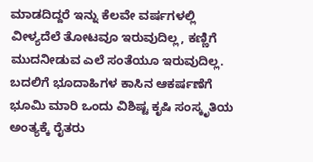ಮಾಡದಿದ್ದರೆ ಇನ್ನು ಕೆಲವೇ ವರ್ಷಗಳಲ್ಲಿ ವೀಳ್ಯದೆಲೆ ತೋಟವೂ ಇರುವುದಿಲ್ಲ, ಕಣ್ಣಿಗೆ ಮುದನೀಡುವ ಎಲೆ ಸಂತೆಯೂ ಇರುವುದಿಲ್ಲ. ಬದಲಿಗೆ ಭೂದಾಹಿಗಳ ಕಾಸಿನ ಆಕರ್ಷಣೆಗೆ ಭೂಮಿ ಮಾರಿ ಒಂದು ವಿಶಿಷ್ಟ ಕೃಷಿ ಸಂಸ್ಕೃತಿಯ ಅಂತ್ಯಕ್ಕೆ ರೈತರು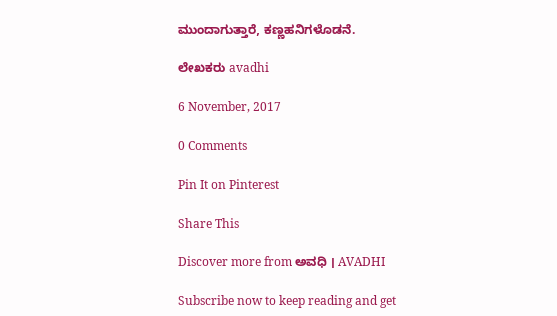ಮುಂದಾಗುತ್ತಾರೆ, ಕಣ್ಣಹನಿಗಳೊಡನೆ.

ಲೇಖಕರು avadhi

6 November, 2017

0 Comments

Pin It on Pinterest

Share This

Discover more from ಅವಧಿ । AVADHI

Subscribe now to keep reading and get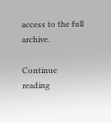access to the full archive.

Continue reading